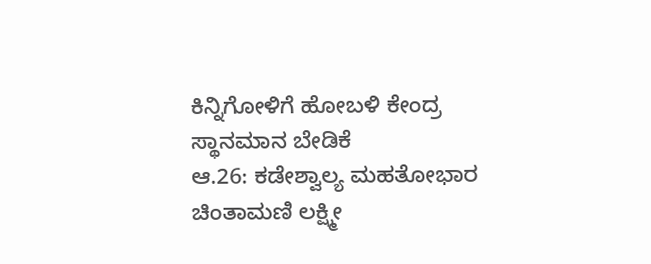ಕಿನ್ನಿಗೋಳಿಗೆ ಹೋಬಳಿ ಕೇಂದ್ರ ಸ್ಥಾನಮಾನ ಬೇಡಿಕೆ
ಆ.26: ಕಡೇಶ್ವಾಲ್ಯ ಮಹತೋಭಾರ ಚಿಂತಾಮಣಿ ಲಕ್ಷ್ಮೀ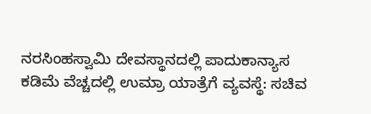ನರಸಿಂಹಸ್ವಾಮಿ ದೇವಸ್ಥಾನದಲ್ಲಿ ಪಾದುಕಾನ್ಯಾಸ
ಕಡಿಮೆ ವೆಚ್ಚದಲ್ಲಿ ಉಮ್ರಾ ಯಾತ್ರೆಗೆ ವ್ಯವಸ್ಥೆ: ಸಚಿವ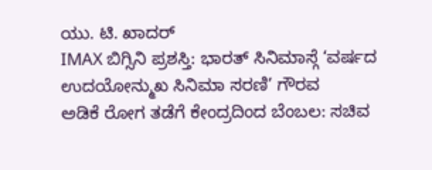ಯು. ಟಿ. ಖಾದರ್
IMAX ಬಿಗ್ಸಿನಿ ಪ್ರಶಸ್ತಿ: ಭಾರತ್ ಸಿನಿಮಾಸ್ಗೆ ‘ವರ್ಷದ ಉದಯೋನ್ಮುಖ ಸಿನಿಮಾ ಸರಣಿ’ ಗೌರವ
ಅಡಿಕೆ ರೋಗ ತಡೆಗೆ ಕೇಂದ್ರದಿಂದ ಬೆಂಬಲ: ಸಚಿವ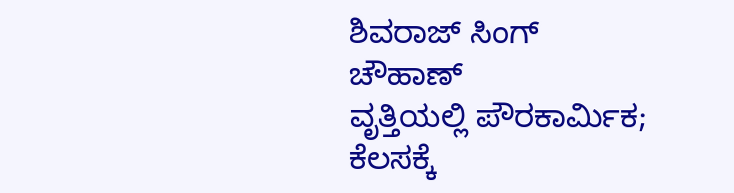ಶಿವರಾಜ್ ಸಿಂಗ್ ಚೌಹಾಣ್
ವೃತ್ತಿಯಲ್ಲಿ ಪೌರಕಾರ್ಮಿಕ; ಕೆಲಸಕ್ಕೆ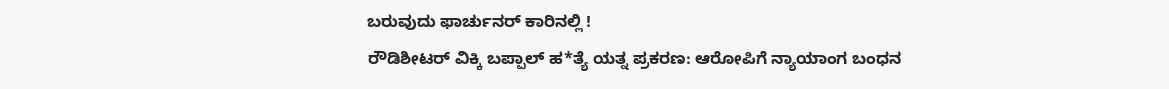ಬರುವುದು ಫಾರ್ಚುನರ್ ಕಾರಿನಲ್ಲಿ !
ರೌಡಿಶೀಟರ್ ವಿಕ್ಕಿ ಬಪ್ಪಾಲ್ ಹ*ತ್ಯೆ ಯತ್ನ ಪ್ರಕರಣ: ಆರೋಪಿಗೆ ನ್ಯಾಯಾಂಗ ಬಂಧನ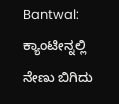Bantwal: ಕ್ಯಾಂಟೀನ್ನಲ್ಲಿ ನೇಣು ಬಿಗಿದು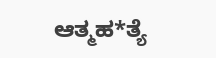ಆತ್ಮಹ*ತ್ಯೆ